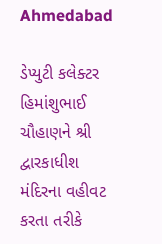Ahmedabad

ડેપ્યુટી કલેક્ટર હિમાંશુભાઈ ચૌહાણને શ્રી દ્વારકાધીશ મંદિરના વહીવટ કરતા તરીકે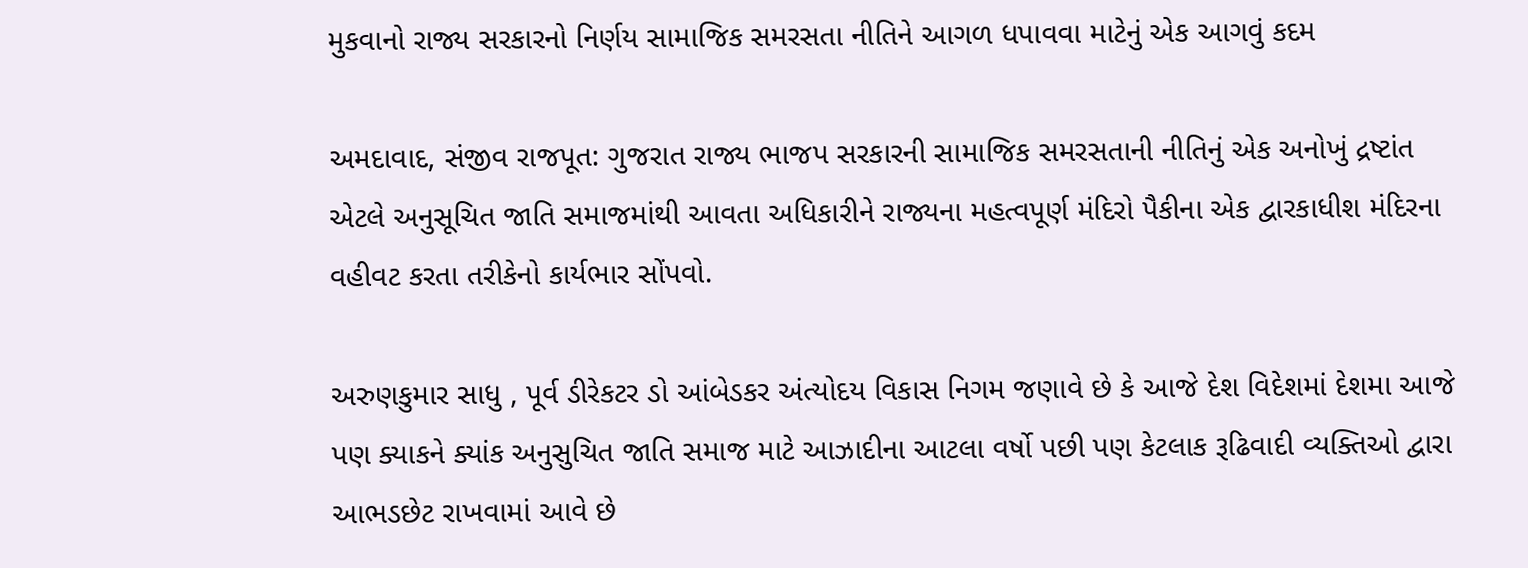મુકવાનો રાજ્ય સરકારનો નિર્ણય સામાજિક સમરસતા નીતિને આગળ ધપાવવા માટેનું એક આગવું કદમ

અમદાવાદ, સંજીવ રાજપૂત: ગુજરાત રાજ્ય ભાજપ સરકારની સામાજિક સમરસતાની નીતિનું એક અનોખું દ્રષ્ટાંત એટલે અનુસૂચિત જાતિ સમાજમાંથી આવતા અધિકારીને રાજ્યના મહત્વપૂર્ણ મંદિરો પૈકીના એક દ્વારકાધીશ મંદિરના વહીવટ કરતા તરીકેનો કાર્યભાર સોંપવો.

અરુણકુમાર સાધુ , પૂર્વ ડીરેકટર ડો આંબેડકર અંત્યોદય વિકાસ નિગમ જણાવે છે કે આજે દેશ વિદેશમાં દેશમા આજે પણ ક્યાકને ક્યાંક અનુસુચિત જાતિ સમાજ માટે આઝાદીના આટલા વર્ષો પછી પણ કેટલાક રૂઢિવાદી વ્યક્તિઓ દ્વારા આભડછેટ રાખવામાં આવે છે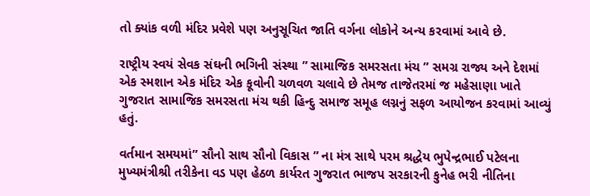તો ક્યાંક વળી મંદિર પ્રવેશે પણ અનુસૂચિત જાતિ વર્ગના લોકોને અન્ય કરવામાં આવે છે.

રાષ્ટ્રીય સ્વયં સેવક સંઘની ભગિની સંસ્થા ” સામાજિક સમરસતા મંચ ” સમગ્ર રાજ્ય અને દેશમાં એક સ્મશાન એક મંદિર એક કૂવોની ચળવળ ચલાવે છે તેમજ તાજેતરમાં જ મહેસાણા ખાતે ગુજરાત સામાજિક સમરસતા મંચ થકી હિન્દુ સમાજ સમૂહ લગ્નનું સફળ આયોજન કરવામાં આવ્યું હતું.

વર્તમાન સમયમાં” સૌનો સાથ સૌનો વિકાસ ” ના મંત્ર સાથે પરમ શ્રદ્ધેય ભુપેન્દ્રભાઈ પટેલના મુખ્યમંત્રીશ્રી તરીકેના વડ પણ હેઠળ કાર્યરત ગુજરાત ભાજપ સરકારની કુનેહ ભરી નીતિના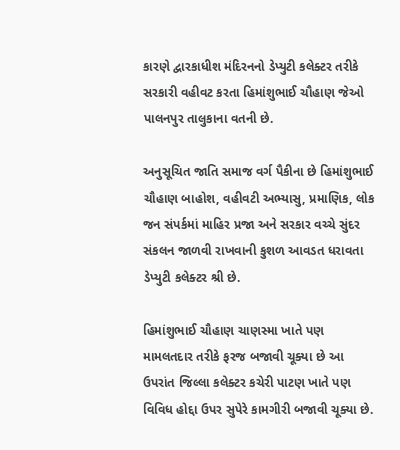કારણે દ્વારકાધીશ મંદિરનનો ડેપ્યુટી કલેક્ટર તરીકે સરકારી વહીવટ કરતા હિમાંશુભાઈ ચૌહાણ જેઓ પાલનપુર તાલુકાના વતની છે.

અનુસૂચિત જાતિ સમાજ વર્ગ પૈકીના છે હિમાંશુભાઈ ચૌહાણ બાહોશ, વહીવટી અભ્યાસુ, પ્રમાણિક, લોક જન સંપર્કમાં માહિર પ્રજા અને સરકાર વચ્ચે સુંદર સંકલન જાળવી રાખવાની કુશળ આવડત ધરાવતા ડેપ્યુટી કલેક્ટર શ્રી છે.

હિમાંશુભાઈ ચૌહાણ ચાણસ્મા ખાતે પણ મામલતદાર તરીકે ફરજ બજાવી ચૂક્યા છે આ ઉપરાંત જિલ્લા કલેક્ટર કચેરી પાટણ ખાતે પણ વિવિધ હોદ્દા ઉપર સુપેરે કામગીરી બજાવી ચૂક્યા છે.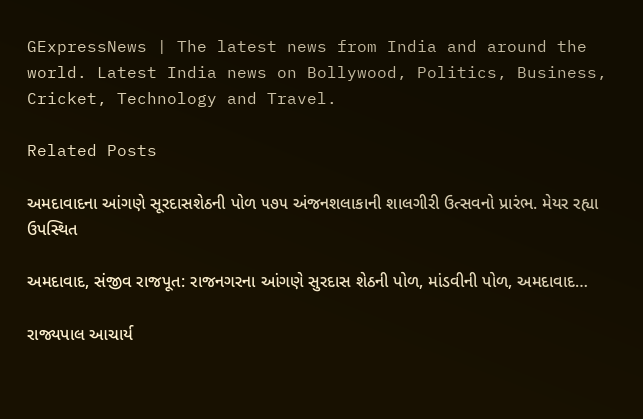GExpressNews | The latest news from India and around the world. Latest India news on Bollywood, Politics, Business, Cricket, Technology and Travel.

Related Posts

અમદાવાદના આંગણે સૂરદાસશેઠની પોળ ૫૭૫ અંજનશલાકાની શાલગીરી ઉત્સવનો પ્રારંભ. મેયર રહ્યા ઉપસ્થિત

અમદાવાદ, સંજીવ રાજપૂત: રાજનગરના આંગણે સુરદાસ શેઠની પોળ, માંડવીની પોળ, અમદાવાદ…

રાજ્યપાલ આચાર્ય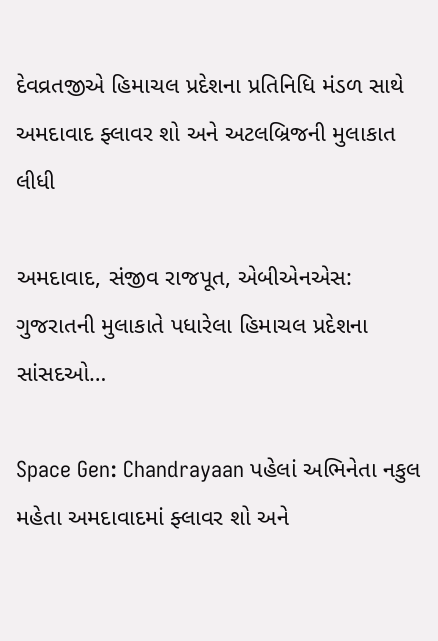દેવવ્રતજીએ હિમાચલ પ્રદેશના પ્રતિનિધિ મંડળ સાથે અમદાવાદ ફ્લાવર શો અને અટલબ્રિજની મુલાકાત લીધી

અમદાવાદ, સંજીવ રાજપૂત, એબીએનએસ: ગુજરાતની મુલાકાતે પધારેલા હિમાચલ પ્રદેશના સાંસદઓ…

Space Gen: Chandrayaan પહેલાં અભિનેતા નકુલ મહેતા અમદાવાદમાં ફ્લાવર શો અને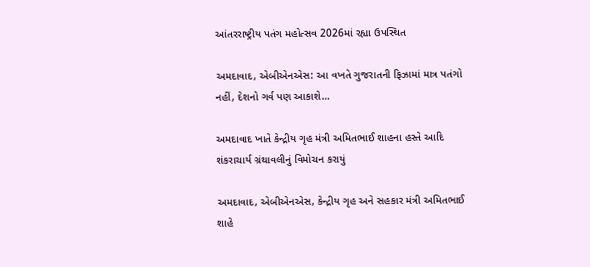આંતરરાષ્ટ્રીય પતંગ મહોત્સવ 2026માં રહ્યા ઉપસ્થિત

અમદાવાદ, એબીએનએસ: આ વખતે ગુજરાતની ફિઝામાં માત્ર પતંગો નહીં, દેશનો ગર્વ પણ આકાશે…

અમદાવાદ ખાતે કેન્દ્રીય ગૃહ મંત્રી અમિતભાઈ શાહના હસ્તે આદિ શંકરાચાર્ય ગ્રંથાવલીનું વિમોચન કરાયું

અમદાવાદ, એબીએનએસ, કેન્દ્રીય ગૃહ અને સહકાર મંત્રી અમિતભાઈ શાહે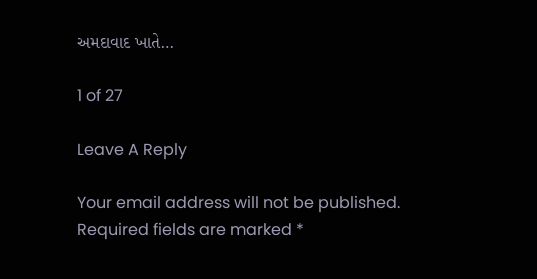અમદાવાદ ખાતે…

1 of 27

Leave A Reply

Your email address will not be published. Required fields are marked *